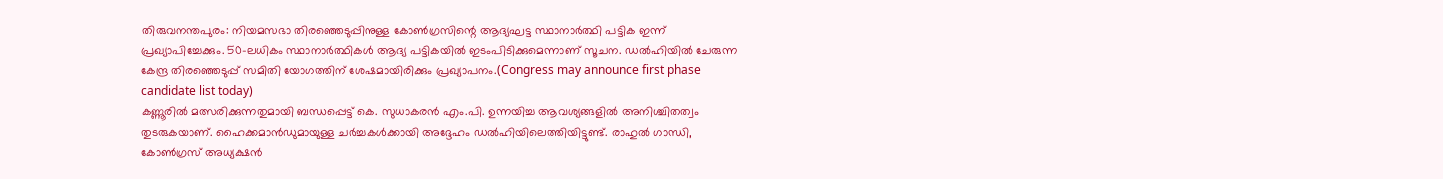തിരുവനന്തപുരം: നിയമസഭാ തിരഞ്ഞെടുപ്പിനുള്ള കോൺഗ്രസിന്റെ ആദ്യഘട്ട സ്ഥാനാർത്ഥി പട്ടിക ഇന്ന് പ്രഖ്യാപിച്ചേക്കും. 50-ലധികം സ്ഥാനാർത്ഥികൾ ആദ്യ പട്ടികയിൽ ഇടംപിടിക്കുമെന്നാണ് സൂചന. ഡൽഹിയിൽ ചേരുന്ന കേന്ദ്ര തിരഞ്ഞെടുപ്പ് സമിതി യോഗത്തിന് ശേഷമായിരിക്കും പ്രഖ്യാപനം.(Congress may announce first phase candidate list today)
കണ്ണൂരിൽ മത്സരിക്കുന്നതുമായി ബന്ധപ്പെട്ട് കെ. സുധാകരൻ എം.പി. ഉന്നയിച്ച ആവശ്യങ്ങളിൽ അനിശ്ചിതത്വം തുടരുകയാണ്. ഹൈക്കമാൻഡുമായുള്ള ചർച്ചകൾക്കായി അദ്ദേഹം ഡൽഹിയിലെത്തിയിട്ടുണ്ട്. രാഹുൽ ഗാന്ധി, കോൺഗ്രസ് അധ്യക്ഷൻ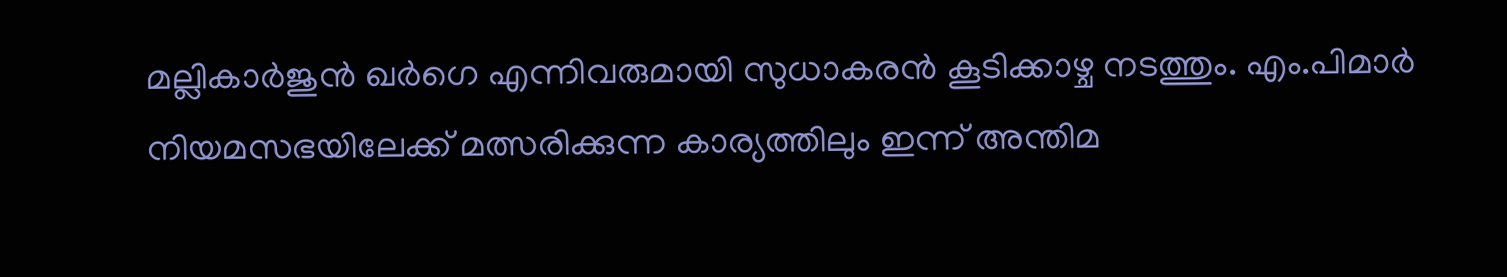മല്ലികാർജുൻ ഖർഗെ എന്നിവരുമായി സുധാകരൻ കൂടിക്കാഴ്ച നടത്തും. എം.പിമാർ നിയമസഭയിലേക്ക് മത്സരിക്കുന്ന കാര്യത്തിലും ഇന്ന് അന്തിമ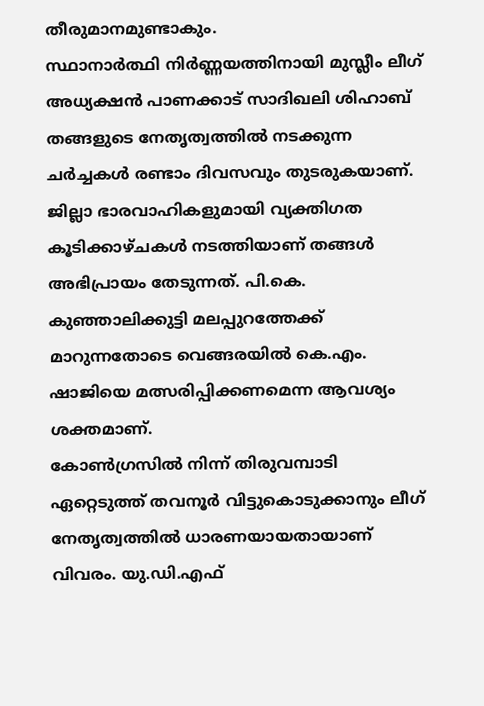തീരുമാനമുണ്ടാകും.
സ്ഥാനാർത്ഥി നിർണ്ണയത്തിനായി മുസ്ലീം ലീഗ് അധ്യക്ഷൻ പാണക്കാട് സാദിഖലി ശിഹാബ് തങ്ങളുടെ നേതൃത്വത്തിൽ നടക്കുന്ന ചർച്ചകൾ രണ്ടാം ദിവസവും തുടരുകയാണ്. ജില്ലാ ഭാരവാഹികളുമായി വ്യക്തിഗത കൂടിക്കാഴ്ചകൾ നടത്തിയാണ് തങ്ങൾ അഭിപ്രായം തേടുന്നത്. പി.കെ. കുഞ്ഞാലിക്കുട്ടി മലപ്പുറത്തേക്ക് മാറുന്നതോടെ വെങ്ങരയിൽ കെ.എം. ഷാജിയെ മത്സരിപ്പിക്കണമെന്ന ആവശ്യം ശക്തമാണ്.
കോൺഗ്രസിൽ നിന്ന് തിരുവമ്പാടി ഏറ്റെടുത്ത് തവനൂർ വിട്ടുകൊടുക്കാനും ലീഗ് നേതൃത്വത്തിൽ ധാരണയായതായാണ് വിവരം. യു.ഡി.എഫ്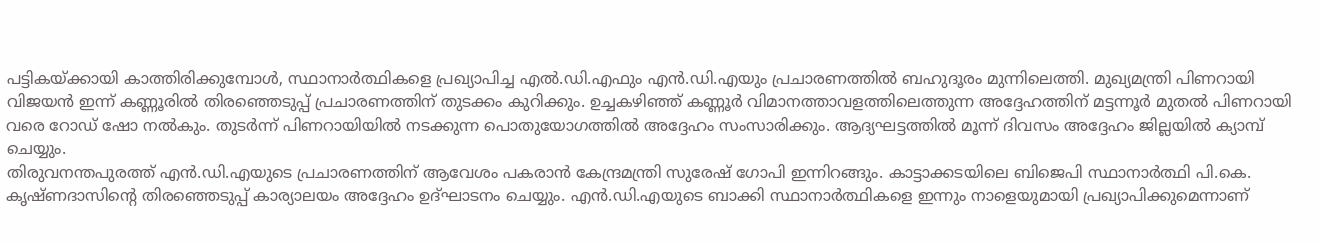പട്ടികയ്ക്കായി കാത്തിരിക്കുമ്പോൾ, സ്ഥാനാർത്ഥികളെ പ്രഖ്യാപിച്ച എൽ.ഡി.എഫും എൻ.ഡി.എയും പ്രചാരണത്തിൽ ബഹുദൂരം മുന്നിലെത്തി. മുഖ്യമന്ത്രി പിണറായി വിജയൻ ഇന്ന് കണ്ണൂരിൽ തിരഞ്ഞെടുപ്പ് പ്രചാരണത്തിന് തുടക്കം കുറിക്കും. ഉച്ചകഴിഞ്ഞ് കണ്ണൂർ വിമാനത്താവളത്തിലെത്തുന്ന അദ്ദേഹത്തിന് മട്ടന്നൂർ മുതൽ പിണറായി വരെ റോഡ് ഷോ നൽകും. തുടർന്ന് പിണറായിയിൽ നടക്കുന്ന പൊതുയോഗത്തിൽ അദ്ദേഹം സംസാരിക്കും. ആദ്യഘട്ടത്തിൽ മൂന്ന് ദിവസം അദ്ദേഹം ജില്ലയിൽ ക്യാമ്പ് ചെയ്യും.
തിരുവനന്തപുരത്ത് എൻ.ഡി.എയുടെ പ്രചാരണത്തിന് ആവേശം പകരാൻ കേന്ദ്രമന്ത്രി സുരേഷ് ഗോപി ഇന്നിറങ്ങും. കാട്ടാക്കടയിലെ ബിജെപി സ്ഥാനാർത്ഥി പി.കെ. കൃഷ്ണദാസിന്റെ തിരഞ്ഞെടുപ്പ് കാര്യാലയം അദ്ദേഹം ഉദ്ഘാടനം ചെയ്യും. എൻ.ഡി.എയുടെ ബാക്കി സ്ഥാനാർത്ഥികളെ ഇന്നും നാളെയുമായി പ്രഖ്യാപിക്കുമെന്നാണ്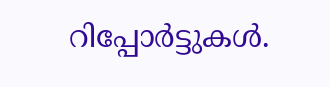റിപ്പോർട്ടുകൾ.